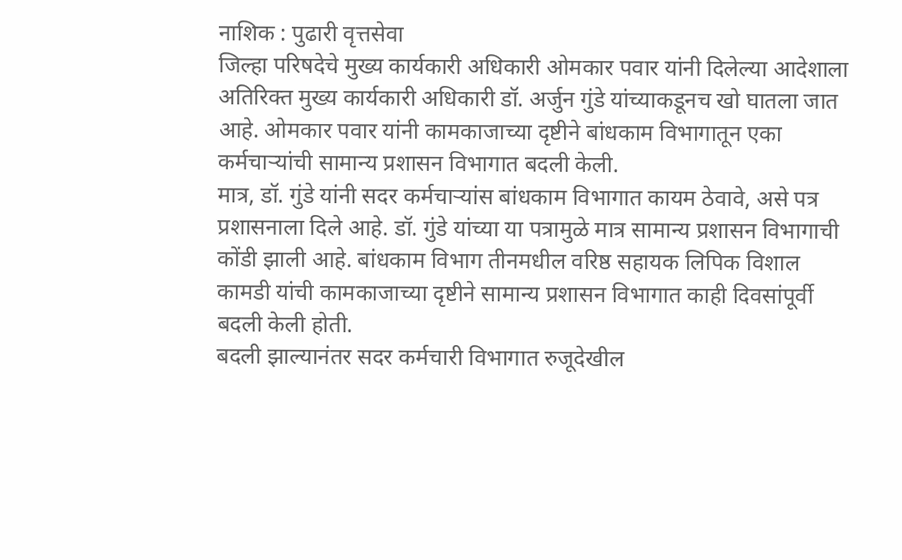नाशिक : पुढारी वृत्तसेवा
जिल्हा परिषदेचे मुख्य कार्यकारी अधिकारी ओमकार पवार यांनी दिलेल्या आदेशाला अतिरिक्त मुख्य कार्यकारी अधिकारी डॉ. अर्जुन गुंडे यांच्याकडूनच खो घातला जात आहे. ओमकार पवार यांनी कामकाजाच्या दृष्टीने बांधकाम विभागातून एका कर्मचाऱ्यांची सामान्य प्रशासन विभागात बदली केली.
मात्र, डॉ. गुंडे यांनी सदर कर्मचाऱ्यांस बांधकाम विभागात कायम ठेवावे, असे पत्र प्रशासनाला दिले आहे. डॉ. गुंडे यांच्या या पत्रामुळे मात्र सामान्य प्रशासन विभागाची कोंडी झाली आहे. बांधकाम विभाग तीनमधील वरिष्ठ सहायक लिपिक विशाल कामडी यांची कामकाजाच्या दृष्टीने सामान्य प्रशासन विभागात काही दिवसांपूर्वी बदली केली होती.
बदली झाल्यानंतर सदर कर्मचारी विभागात रुजूदेखील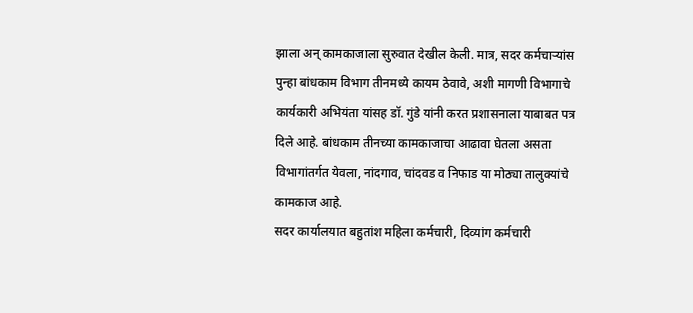झाला अन् कामकाजाला सुरुवात देखील केली. मात्र, सदर कर्मचाऱ्यांस पुन्हा बांधकाम विभाग तीनमध्ये कायम ठेवावे, अशी मागणी विभागाचे कार्यकारी अभियंता यांसह डॉ. गुंडे यांनी करत प्रशासनाला याबाबत पत्र दिले आहे. बांधकाम तीनच्या कामकाजाचा आढावा घेतला असता विभागांतर्गत येवला, नांदगाव, चांदवड व निफाड या मोठ्या तालुक्यांचे कामकाज आहे.
सदर कार्यालयात बहुतांश महिला कर्मचारी, दिव्यांग कर्मचारी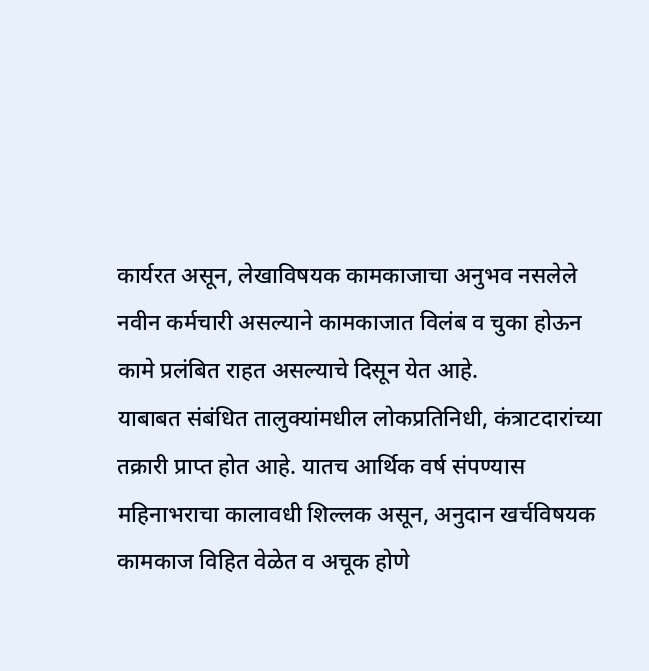कार्यरत असून, लेखाविषयक कामकाजाचा अनुभव नसलेले नवीन कर्मचारी असल्याने कामकाजात विलंब व चुका होऊन कामे प्रलंबित राहत असल्याचे दिसून येत आहे.
याबाबत संबंधित तालुक्यांमधील लोकप्रतिनिधी, कंत्राटदारांच्या तक्रारी प्राप्त होत आहे. यातच आर्थिक वर्ष संपण्यास महिनाभराचा कालावधी शिल्लक असून, अनुदान खर्चविषयक कामकाज विहित वेळेत व अचूक होणे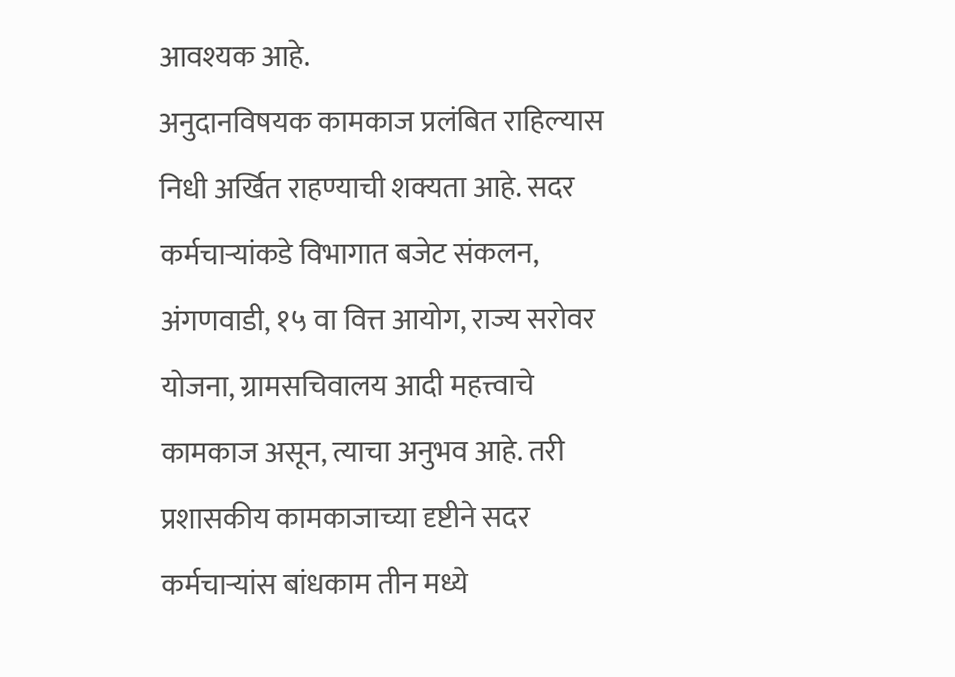आवश्यक आहे.
अनुदानविषयक कामकाज प्रलंबित राहिल्यास निधी अर्खित राहण्याची शक्यता आहे. सदर कर्मचाऱ्यांकडे विभागात बजेट संकलन, अंगणवाडी, १५ वा वित्त आयोग, राज्य सरोवर योजना, ग्रामसचिवालय आदी महत्त्वाचे कामकाज असून, त्याचा अनुभव आहे. तरी प्रशासकीय कामकाजाच्या दृष्टीने सदर कर्मचाऱ्यांस बांधकाम तीन मध्ये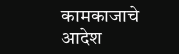कामकाजाचे आदेश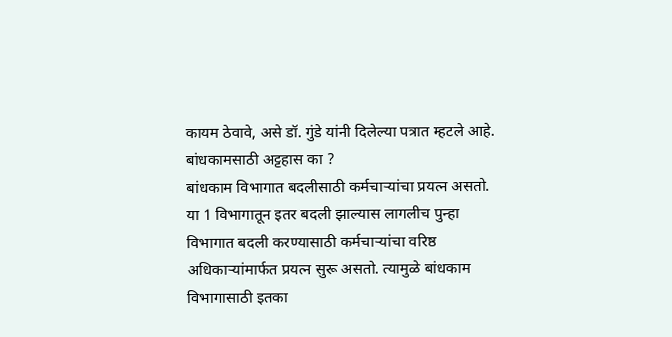कायम ठेवावे, असे डॉ. गुंडे यांनी दिलेल्या पत्रात म्हटले आहे.
बांधकामसाठी अट्टहास का ?
बांधकाम विभागात बदलीसाठी कर्मचाऱ्यांचा प्रयत्न असतो. या 1 विभागातून इतर बदली झाल्यास लागलीच पुन्हा विभागात बदली करण्यासाठी कर्मचाऱ्यांचा वरिष्ठ अधिकाऱ्यांमार्फत प्रयत्न सुरू असतो. त्यामुळे बांधकाम विभागासाठी इतका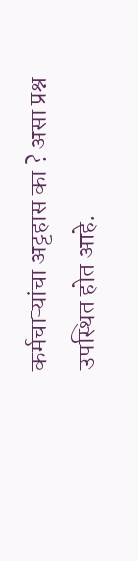कर्मचाऱ्यांचा अट्टहास का ? असा प्रश्न उपस्थित होत आहे.